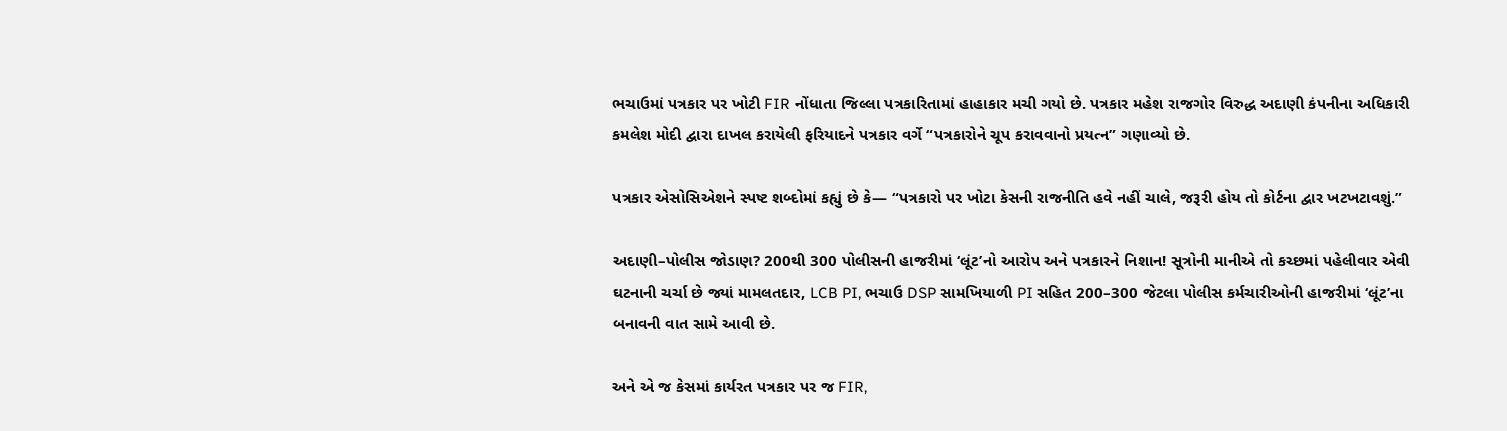ભચાઉમાં પત્રકાર પર ખોટી FIR નોંધાતા જિલ્લા પત્રકારિતામાં હાહાકાર મચી ગયો છે. પત્રકાર મહેશ રાજગોર વિરુદ્ધ અદાણી કંપનીના અધિકારી કમલેશ મોદી દ્વારા દાખલ કરાયેલી ફરિયાદને પત્રકાર વર્ગે “પત્રકારોને ચૂપ કરાવવાનો પ્રયત્ન” ગણાવ્યો છે.

પત્રકાર એસોસિએશને સ્પષ્ટ શબ્દોમાં કહ્યું છે કે— “પત્રકારો પર ખોટા કેસની રાજનીતિ હવે નહીં ચાલે, જરૂરી હોય તો કોર્ટના દ્વાર ખટખટાવશું.”

અદાણી–પોલીસ જોડાણ? 200થી 300 પોલીસની હાજરીમાં ‘લૂંટ’નો આરોપ અને પત્રકારને નિશાન! સૂત્રોની માનીએ તો કચ્છમાં પહેલીવાર એવી ઘટનાની ચર્ચા છે જ્યાં મામલતદાર, LCB PI, ભચાઉ DSP સામખિયાળી PI સહિત 200–300 જેટલા પોલીસ કર્મચારીઓની હાજરીમાં ‘લૂંટ’ના બનાવની વાત સામે આવી છે.

અને એ જ કેસમાં કાર્યરત પત્રકાર પર જ FIR,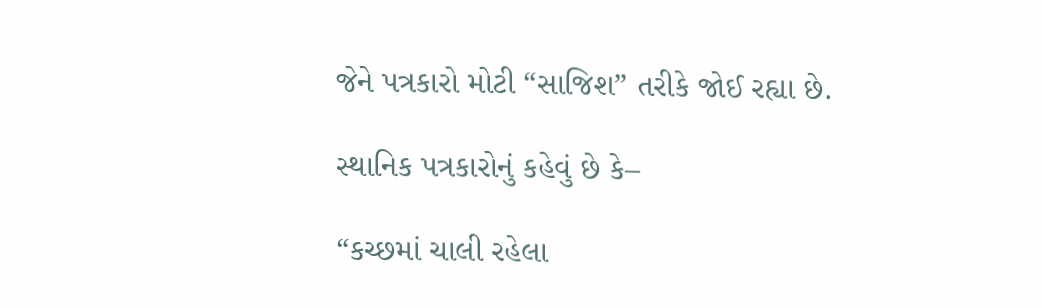જેને પત્રકારો મોટી “સાજિશ” તરીકે જોઈ રહ્યા છે.

સ્થાનિક પત્રકારોનું કહેવું છે કે–

“કચ્છમાં ચાલી રહેલા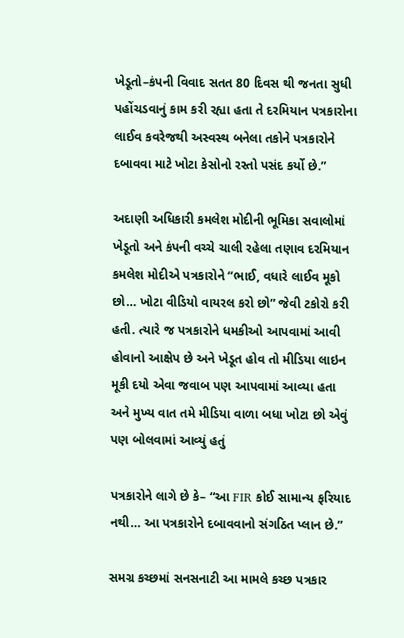ખેડૂતો–કંપની વિવાદ સતત 80 દિવસ થી જનતા સુધી પહોંચડવાનું કામ કરી રહ્યા હતા તે દરમિયાન પત્રકારોના લાઈવ કવરેજથી અસ્વસ્થ બનેલા તકોને પત્રકારોને દબાવવા માટે ખોટા કેસોનો રસ્તો પસંદ કર્યો છે.”

અદાણી અધિકારી કમલેશ મોદીની ભૂમિકા સવાલોમાં ખેડૂતો અને કંપની વચ્ચે ચાલી રહેલા તણાવ દરમિયાન કમલેશ મોદીએ પત્રકારોને “ભાઈ, વધારે લાઈવ મૂકો છો… ખોટા વીડિયો વાયરલ કરો છો” જેવી ટકોરો કરી હતી. ત્યારે જ પત્રકારોને ધમકીઓ આપવામાં આવી હોવાનો આક્ષેપ છે અને ખેડૂત હોવ તો મીડિયા લાઇન મૂકી દયો એવા જવાબ પણ આપવામાં આવ્યા હતા અને મુખ્ય વાત તમે મીડિયા વાળા બધા ખોટા છો એવું પણ બોલવામાં આવ્યું હતું

પત્રકારોને લાગે છે કે– “આ FIR કોઈ સામાન્ય ફરિયાદ નથી… આ પત્રકારોને દબાવવાનો સંગઠિત પ્લાન છે.”

સમગ્ર કચ્છમાં સનસનાટી આ મામલે કચ્છ પત્રકાર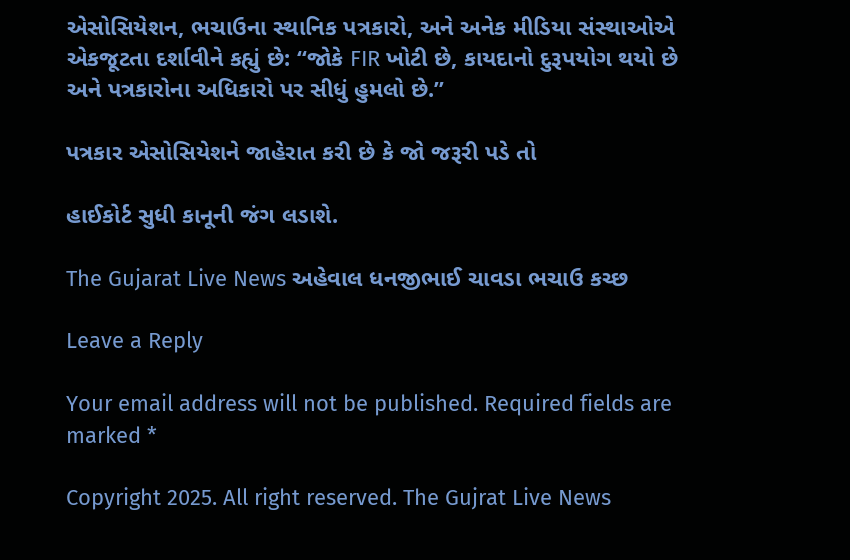એસોસિયેશન, ભચાઉના સ્થાનિક પત્રકારો, અને અનેક મીડિયા સંસ્થાઓએ એકજૂટતા દર્શાવીને કહ્યું છે: “જોકે FIR ખોટી છે, કાયદાનો દુરૂપયોગ થયો છે અને પત્રકારોના અધિકારો પર સીધું હુમલો છે.”

પત્રકાર એસોસિયેશને જાહેરાત કરી છે કે જો જરૂરી પડે તો

હાઈકોર્ટ સુધી કાનૂની જંગ લડાશે.

The Gujarat Live News અહેવાલ ધનજીભાઈ ચાવડા ભચાઉ કચ્છ

Leave a Reply

Your email address will not be published. Required fields are marked *

Copyright 2025. All right reserved. The Gujrat Live News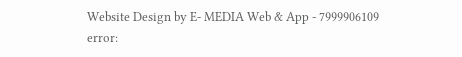Website Design by E- MEDIA Web & App - 7999906109
error: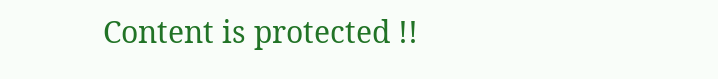Content is protected !!